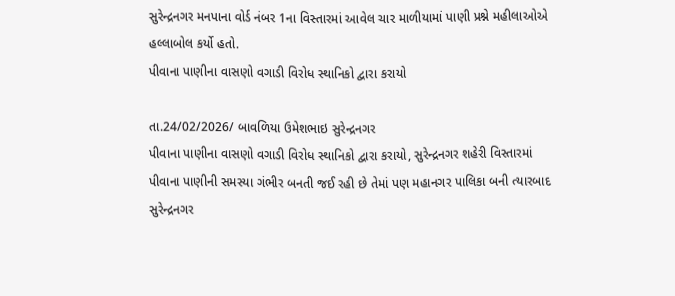સુરેન્દ્રનગર મનપાના વોર્ડ નંબર 1ના વિસ્તારમાં આવેલ ચાર માળીયામાં પાણી પ્રશ્ને મહીલાઓએ હલ્લાબોલ કર્યો હતો.
પીવાના પાણીના વાસણો વગાડી વિરોધ સ્થાનિકો દ્વારા કરાયો

તા.24/02/2026/ બાવળિયા ઉમેશભાઇ સુરેન્દ્રનગર
પીવાના પાણીના વાસણો વગાડી વિરોધ સ્થાનિકો દ્વારા કરાયો, સુરેન્દ્રનગર શહેરી વિસ્તારમાં પીવાના પાણીની સમસ્યા ગંભીર બનતી જઈ રહી છે તેમાં પણ મહાનગર પાલિકા બની ત્યારબાદ સુરેન્દ્રનગર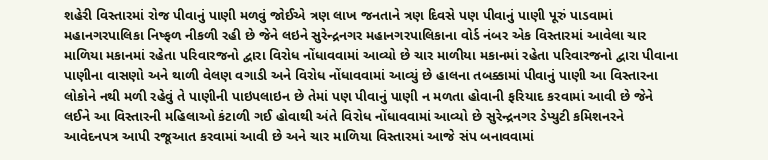શહેરી વિસ્તારમાં રોજ પીવાનું પાણી મળવું જોઈએ ત્રણ લાખ જનતાને ત્રણ દિવસે પણ પીવાનું પાણી પૂરું પાડવામાં મહાનગરપાલિકા નિષ્ફળ નીકળી રહી છે જેને લઇને સુરેન્દ્રનગર મહાનગરપાલિકાના વોર્ડ નંબર એક વિસ્તારમાં આવેલા ચાર માળિયા મકાનમાં રહેતા પરિવારજનો દ્વારા વિરોધ નોંધાવવામાં આવ્યો છે ચાર માળીયા મકાનમાં રહેતા પરિવારજનો દ્વારા પીવાના પાણીના વાસણો અને થાળી વેલણ વગાડી અને વિરોધ નોંધાવવામાં આવ્યું છે હાલના તબક્કામાં પીવાનું પાણી આ વિસ્તારના લોકોને નથી મળી રહેવું તે પાણીની પાઇપલાઇન છે તેમાં પણ પીવાનું પાણી ન મળતા હોવાની ફરિયાદ કરવામાં આવી છે જેને લઈને આ વિસ્તારની મહિલાઓ કંટાળી ગઈ હોવાથી અંતે વિરોધ નોંધાવવામાં આવ્યો છે સુરેન્દ્રનગર ડેપ્યુટી કમિશનરને આવેદનપત્ર આપી રજૂઆત કરવામાં આવી છે અને ચાર માળિયા વિસ્તારમાં આજે સંપ બનાવવામાં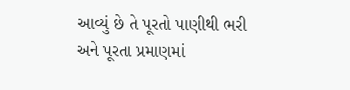આવ્યું છે તે પૂરતો પાણીથી ભરી અને પૂરતા પ્રમાણમાં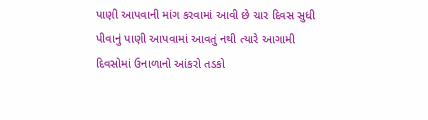પાણી આપવાની માંગ કરવામાં આવી છે ચાર દિવસ સુધી પીવાનું પાણી આપવામાં આવતું નથી ત્યારે આગામી દિવસોમાં ઉનાળાનો આંકરો તડકો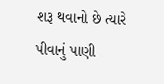શરૂ થવાનો છે ત્યારે પીવાનું પાણી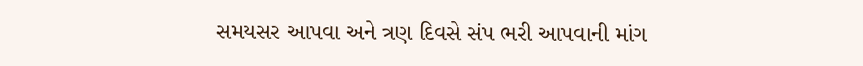સમયસર આપવા અને ત્રણ દિવસે સંપ ભરી આપવાની માંગ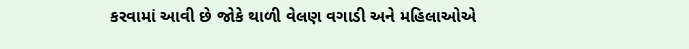કરવામાં આવી છે જોકે થાળી વેલણ વગાડી અને મહિલાઓએ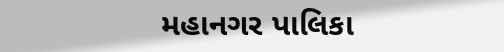મહાનગર પાલિકા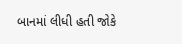બાનમાં લીધી હતી જોકે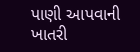પાણી આપવાની ખાતરી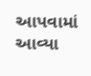આપવામાં આવ્યા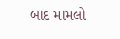બાદ મામલો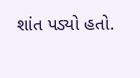શાંત પડ્યો હતો.